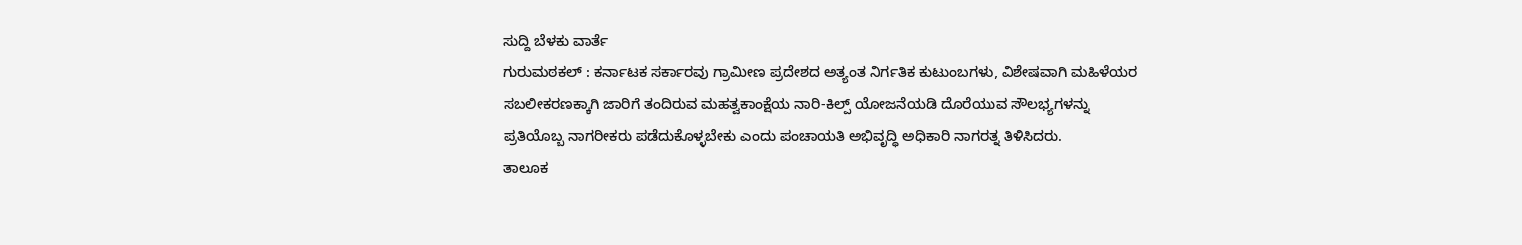ಸುದ್ದಿ ಬೆಳಕು ವಾರ್ತೆ
ಗುರುಮಠಕಲ್ : ಕರ್ನಾಟಕ ಸರ್ಕಾರವು ಗ್ರಾಮೀಣ ಪ್ರದೇಶದ ಅತ್ಯಂತ ನಿರ್ಗತಿಕ ಕುಟುಂಬಗಳು, ವಿಶೇಷವಾಗಿ ಮಹಿಳೆಯರ ಸಬಲೀಕರಣಕ್ಕಾಗಿ ಜಾರಿಗೆ ತಂದಿರುವ ಮಹತ್ವಕಾಂಕ್ಷೆಯ ನಾರಿ-ಕಿಲ್ಪ್ ಯೋಜನೆಯಡಿ ದೊರೆಯುವ ಸೌಲಭ್ಯಗಳನ್ನು ಪ್ರತಿಯೊಬ್ಬ ನಾಗರೀಕರು ಪಡೆದುಕೊಳ್ಳಬೇಕು ಎಂದು ಪಂಚಾಯತಿ ಅಭಿವೃದ್ಧಿ ಅಧಿಕಾರಿ ನಾಗರತ್ನ ತಿಳಿಸಿದರು.
ತಾಲೂಕ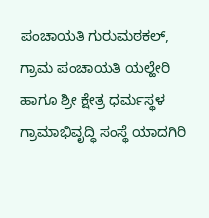ಪಂಚಾಯತಿ ಗುರುಮಠಕಲ್, ಗ್ರಾಮ ಪಂಚಾಯತಿ ಯಲ್ಹೇರಿ ಹಾಗೂ ಶ್ರೀ ಕ್ಷೇತ್ರ ಧರ್ಮಸ್ಥಳ ಗ್ರಾಮಾಭಿವೃದ್ಧಿ ಸಂಸ್ಥೆ ಯಾದಗಿರಿ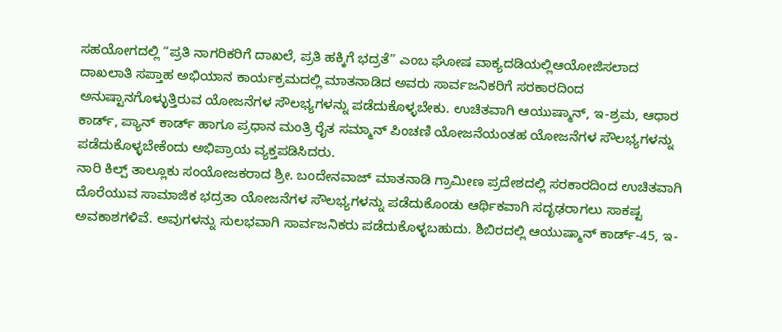ಸಹಯೋಗದಲ್ಲಿ “ಪ್ರತಿ ನಾಗರಿಕರಿಗೆ ದಾಖಲೆ, ಪ್ರತಿ ಹಕ್ಕಿಗೆ ಭದ್ರತೆ” ಎಂಬ ಘೋಷ ವಾಕ್ಯದಡಿಯಲ್ಲಿಆಯೋಜಿಸಲಾದ ದಾಖಲಾತಿ ಸಪ್ತಾಹ ಅಭಿಯಾನ ಕಾರ್ಯಕ್ರಮದಲ್ಲಿ ಮಾತನಾಡಿದ ಅವರು ಸಾರ್ವಜನಿಕರಿಗೆ ಸರಕಾರದಿಂದ ಅನುಷ್ಟಾನಗೊಳ್ಳುತ್ತಿರುವ ಯೋಜನೆಗಳ ಸೌಲಭ್ಯಗಳನ್ನು ಪಡೆದುಕೊಳ್ಳಬೇಕು. ಉಚಿತವಾಗಿ ಆಯುಷ್ಮಾನ್, ಇ-ಶ್ರಮ, ಆಧಾರ ಕಾರ್ಡ್, ಪ್ಯಾನ್ ಕಾರ್ಡ್ ಹಾಗೂ ಪ್ರಧಾನ ಮಂತ್ರಿ ರೈತ ಸಮ್ಮಾನ್ ಪಿಂಚಣಿ ಯೋಜನೆಯಂತಹ ಯೋಜನೆಗಳ ಸೌಲಭ್ಯಗಳನ್ನು ಪಡೆದುಕೊಳ್ಳಬೇಕೆಂದು ಅಭಿಪ್ರಾಯ ವ್ಯಕ್ತಪಡಿಸಿದರು.
ನಾರಿ ಕಿಲ್ಪ್ ತಾಲ್ಲೂಕು ಸಂಯೋಜಕರಾದ ಶ್ರೀ. ಬಂದೇನವಾಜ್ ಮಾತನಾಡಿ ಗ್ರಾಮೀಣ ಪ್ರದೇಶದಲ್ಲಿ ಸರಕಾರದಿಂದ ಉಚಿತವಾಗಿ ದೊರೆಯುವ ಸಾಮಾಜಿಕ ಭದ್ರತಾ ಯೋಜನೆಗಳ ಸೌಲಭ್ಯಗಳನ್ನು ಪಡೆದುಕೊಂಡು ಆರ್ಥಿಕವಾಗಿ ಸದೃಢರಾಗಲು ಸಾಕಷ್ಟ ಅವಕಾಶಗಳಿವೆ. ಅವುಗಳನ್ನು ಸುಲಭವಾಗಿ ಸಾರ್ವಜನಿಕರು ಪಡೆದುಕೊಳ್ಳಬಹುದು. ಶಿಬಿರದಲ್ಲಿ ಆಯುಷ್ಮಾನ್ ಕಾರ್ಡ್-45, ಇ-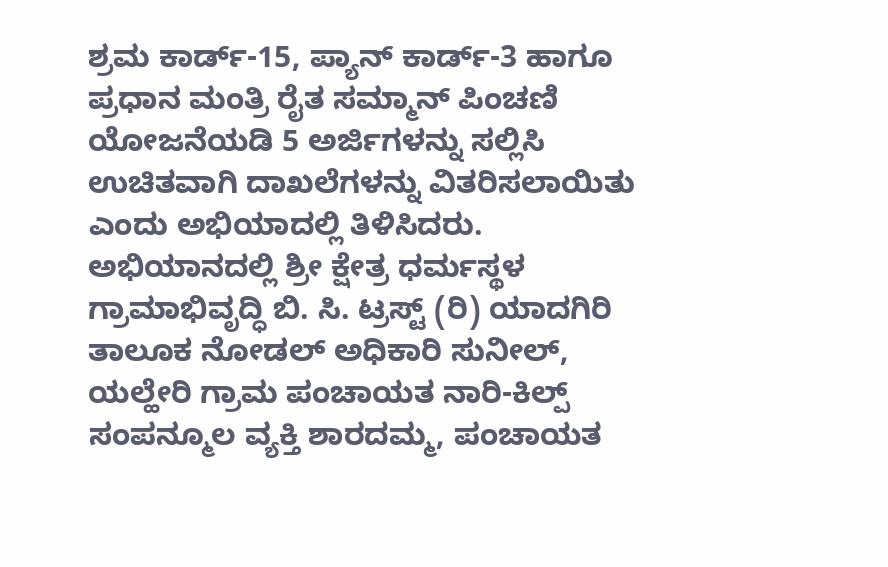ಶ್ರಮ ಕಾರ್ಡ್-15, ಪ್ಯಾನ್ ಕಾರ್ಡ್-3 ಹಾಗೂ ಪ್ರಧಾನ ಮಂತ್ರಿ ರೈತ ಸಮ್ಮಾನ್ ಪಿಂಚಣಿ ಯೋಜನೆಯಡಿ 5 ಅರ್ಜಿಗಳನ್ನು ಸಲ್ಲಿಸಿ ಉಚಿತವಾಗಿ ದಾಖಲೆಗಳನ್ನು ವಿತರಿಸಲಾಯಿತು ಎಂದು ಅಭಿಯಾದಲ್ಲಿ ತಿಳಿಸಿದರು.
ಅಭಿಯಾನದಲ್ಲಿ ಶ್ರೀ ಕ್ಷೇತ್ರ ಧರ್ಮಸ್ಥಳ ಗ್ರಾಮಾಭಿವೃದ್ಧಿ ಬಿ. ಸಿ. ಟ್ರಸ್ಟ್ (ರಿ) ಯಾದಗಿರಿ ತಾಲೂಕ ನೋಡಲ್ ಅಧಿಕಾರಿ ಸುನೀಲ್, ಯಲ್ಹೇರಿ ಗ್ರಾಮ ಪಂಚಾಯತ ನಾರಿ-ಕಿಲ್ಪ್ ಸಂಪನ್ಮೂಲ ವ್ಯಕ್ತಿ ಶಾರದಮ್ಮ, ಪಂಚಾಯತ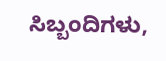ಸಿಬ್ಬಂದಿಗಳು,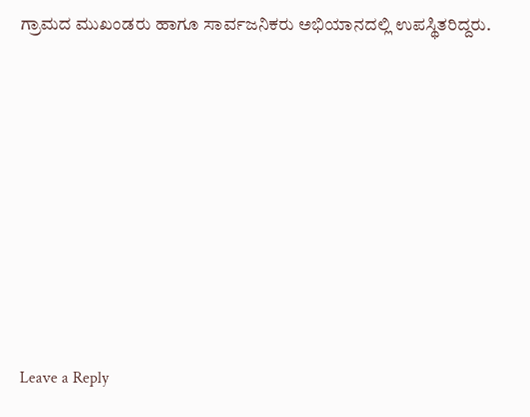ಗ್ರಾಮದ ಮುಖಂಡರು ಹಾಗೂ ಸಾರ್ವಜನಿಕರು ಅಭಿಯಾನದಲ್ಲಿ ಉಪಸ್ಥಿತರಿದ್ದರು.












Leave a Reply